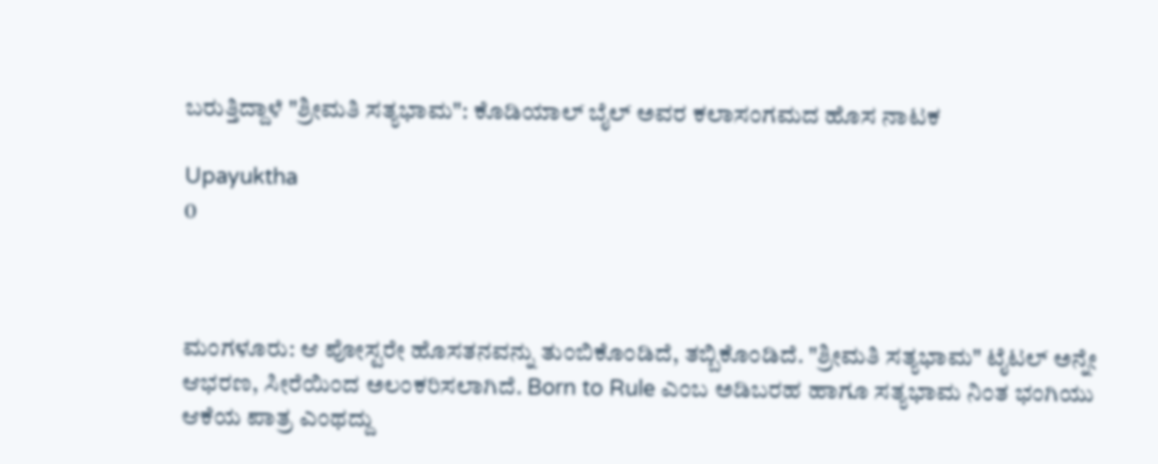ಬರುತ್ತಿದ್ದಾಳೆ "ಶ್ರೀಮತಿ ಸತ್ಯಭಾಮ": ಕೊಡಿಯಾಲ್ ಬೈಲ್ ಅವರ ಕಲಾಸಂಗಮದ ಹೊಸ ನಾಟಕ

Upayuktha
0



ಮಂಗಳೂರು: ಆ ಪೋಸ್ಟರೇ ಹೊಸತನವನ್ನು ತುಂಬಿಕೊಂಡಿದೆ, ತಬ್ಬಿಕೊಂಡಿದೆ. "ಶ್ರೀಮತಿ ಸತ್ಯಭಾಮ" ಟೈಟಲ್ ಅನ್ನೇ ಆಭರಣ, ಸೀರೆಯಿಂದ ಅಲಂಕರಿಸಲಾಗಿದೆ. Born to Rule ಎಂಬ ಅಡಿಬರಹ ಹಾಗೂ ಸತ್ಯಭಾಮ ನಿಂತ ಭಂಗಿಯು ಆಕೆಯ ಪಾತ್ರ ಎಂಥದ್ದು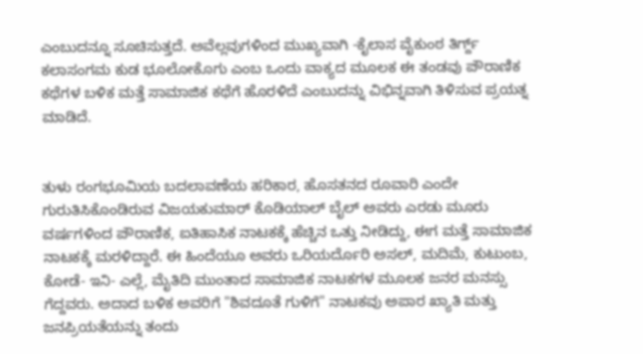ಎಂಬುದನ್ನೂ ಸೂಚಿಸುತ್ತದೆ. ಅವೆಲ್ಲವುಗಳಿಂದ ಮುಖ್ಯವಾಗಿ -ಕೈಲಾಸ ವೈಕುಂಠ ತಿರ್ಗ್ದ್ ಕಲಾಸಂಗಮ ಕುಡ ಭೂಲೋಕೊಗು ಎಂಬ ಒಂದು ವಾಕ್ಯದ ಮೂಲಕ ಈ ತಂಡವು ಪೌರಾಣಿಕ ಕಥೆಗಳ ಬಳಿಕ ಮತ್ತೆ ಸಾಮಾಜಿಕ ಕಥೆಗೆ ಹೊರಳಿದೆ ಎಂಬುದನ್ನು ವಿಭಿನ್ನವಾಗಿ ತಿಳಿಸುವ ಪ್ರಯತ್ನ  ಮಾಡಿದೆ.


ತುಳು ರಂಗಭೂಮಿಯ ಬದಲಾವಣೆಯ ಹರಿಕಾರ, ಹೊಸತನದ ರೂವಾರಿ ಎಂದೇ ಗುರುತಿಸಿಕೊಂಡಿರುವ ವಿಜಯಕುಮಾರ್ ಕೊಡಿಯಾಲ್ ಬೈಲ್ ಅವರು ಎರಡು ಮೂರು ವರ್ಷಗಳಿಂದ ಪೌರಾಣಿಕ, ಐತಿಹಾಸಿಕ ನಾಟಕಕ್ಕೆ ಹೆಚ್ಚಿನ ಒತ್ತು ನೀಡಿದ್ದು, ಈಗ ಮತ್ತೆ ಸಾಮಾಜಿಕ ನಾಟಕಕ್ಕೆ ಮರಳಿದ್ದಾರೆ. ಈ ಹಿಂದೆಯೂ ಅವರು ಒರಿಯರ್ದೊರಿ ಅಸಲ್, ಮದಿಮೆ, ಕುಟುಂಬ, ಕೋಡೆ- ಇನಿ- ಎಲ್ಲೆ, ಮೈತಿದಿ ಮುಂತಾದ ಸಾಮಾಜಿಕ ನಾಟಕಗಳ ಮೂಲಕ ಜನರ ಮನಸ್ಸು ಗೆದ್ದವರು. ಅದಾದ ಬಳಿಕ ಅವರಿಗೆ "ಶಿವದೂತೆ ಗುಳಿಗೆ" ನಾಟಕವು ಅಪಾರ ಖ್ಯಾತಿ ಮತ್ತು ಜನಪ್ರಿಯತೆಯನ್ನು ತಂದು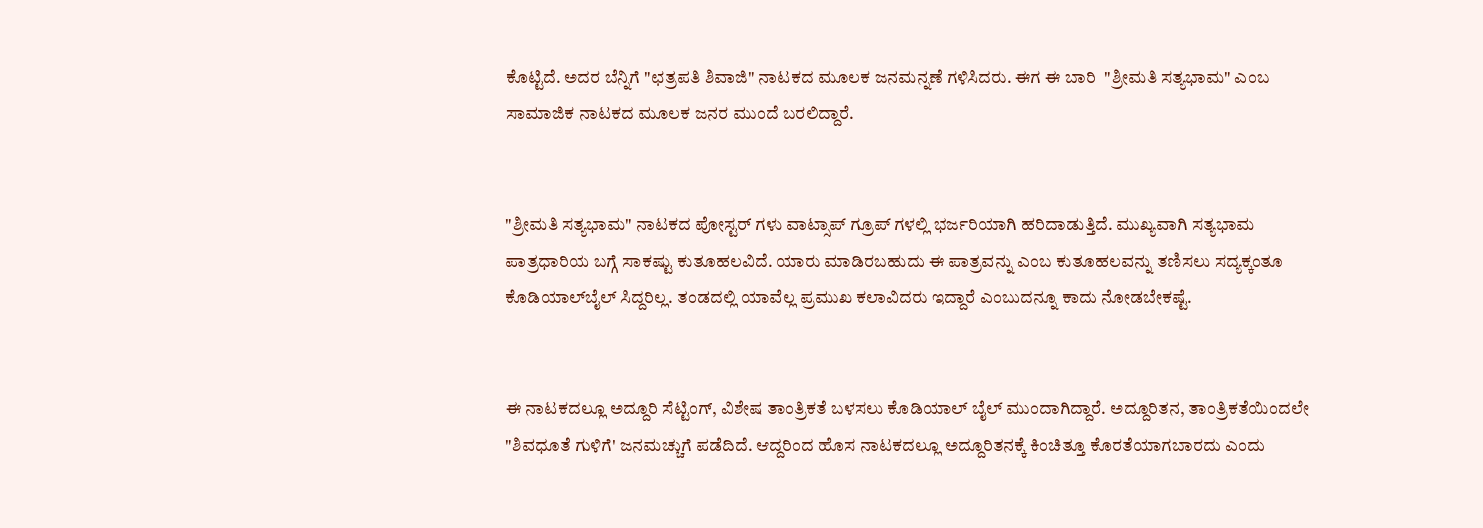ಕೊಟ್ಟಿದೆ. ಅದರ ಬೆನ್ನಿಗೆ "ಛತ್ರಪತಿ ಶಿವಾಜಿ" ನಾಟಕದ ಮೂಲಕ ಜನಮನ್ನಣೆ ಗಳಿಸಿದರು. ಈಗ ಈ ಬಾರಿ  "ಶ್ರೀಮತಿ ಸತ್ಯಭಾಮ" ಎಂಬ ಸಾಮಾಜಿಕ ನಾಟಕದ ಮೂಲಕ ಜನರ ಮುಂದೆ ಬರಲಿದ್ದಾರೆ.


"ಶ್ರೀಮತಿ ಸತ್ಯಭಾಮ" ನಾಟಕದ ಪೋಸ್ಟರ್ ಗಳು ವಾಟ್ಸಾಪ್ ಗ್ರೂಪ್ ಗಳಲ್ಲಿ ಭರ್ಜರಿಯಾಗಿ ಹರಿದಾಡುತ್ತಿದೆ. ಮುಖ್ಯವಾಗಿ ಸತ್ಯಭಾಮ ಪಾತ್ರಧಾರಿಯ ಬಗ್ಗೆ ಸಾಕಷ್ಟು ಕುತೂಹಲವಿದೆ. ಯಾರು ಮಾಡಿರಬಹುದು ಈ ಪಾತ್ರವನ್ನು ಎಂಬ ಕುತೂಹಲವನ್ನು ತಣಿಸಲು ಸದ್ಯಕ್ಕಂತೂ ಕೊಡಿಯಾಲ್‌ಬೈಲ್ ಸಿದ್ದರಿಲ್ಲ. ತಂಡದಲ್ಲಿ ಯಾವೆಲ್ಲ ಪ್ರಮುಖ ಕಲಾವಿದರು ಇದ್ದಾರೆ ಎಂಬುದನ್ನೂ ಕಾದು ನೋಡಬೇಕಷ್ಟೆ.


ಈ ನಾಟಕದಲ್ಲೂ ಅದ್ದೂರಿ ಸೆಟ್ಟಿಂಗ್, ವಿಶೇಷ ತಾಂತ್ರಿಕತೆ ಬಳಸಲು ಕೊಡಿಯಾಲ್ ಬೈಲ್ ಮುಂದಾಗಿದ್ದಾರೆ. ಅದ್ದೂರಿತನ, ತಾಂತ್ರಿಕತೆಯಿಂದಲೇ "ಶಿವಧೂತೆ ಗುಳಿಗೆ' ಜನಮಚ್ಚುಗೆ ಪಡೆದಿದೆ. ಆದ್ದರಿಂದ ಹೊಸ ನಾಟಕದಲ್ಲೂ ಅದ್ದೂರಿತನಕ್ಕೆ ಕಿಂಚಿತ್ತೂ ಕೊರತೆಯಾಗಬಾರದು ಎಂದು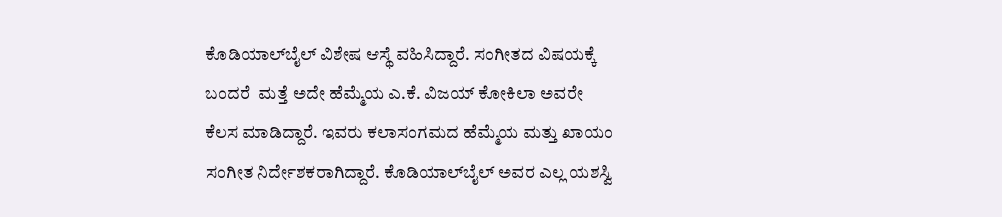ಕೊಡಿಯಾಲ್‌ಬೈಲ್ ವಿಶೇಷ ಆಸ್ಥೆ ವಹಿಸಿದ್ದಾರೆ. ಸಂಗೀತದ ವಿಷಯಕ್ಕೆ ಬಂದರೆ  ಮತ್ತೆ ಅದೇ ಹೆಮ್ಮೆಯ ಎ.ಕೆ. ವಿಜಯ್ ಕೋಕಿಲಾ ಅವರೇ ಕೆಲಸ ಮಾಡಿದ್ದಾರೆ. ಇವರು ಕಲಾಸಂಗಮದ ಹೆಮ್ಮೆಯ ಮತ್ತು ಖಾಯಂ ಸಂಗೀತ ನಿರ್ದೇಶಕರಾಗಿದ್ದಾರೆ. ಕೊಡಿಯಾಲ್‌ಬೈಲ್ ಅವರ ಎಲ್ಲ ಯಶಸ್ವಿ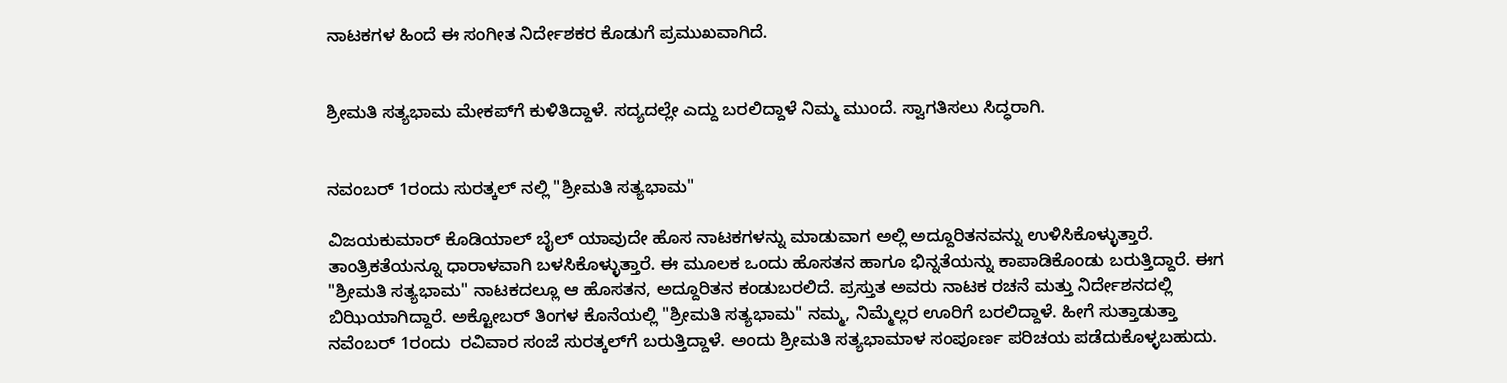ನಾಟಕಗಳ ಹಿಂದೆ ಈ ಸಂಗೀತ ನಿರ್ದೇಶಕರ ಕೊಡುಗೆ ಪ್ರಮುಖವಾಗಿದೆ.


ಶ್ರೀಮತಿ ಸತ್ಯಭಾಮ ಮೇಕಪ್‌ಗೆ ಕುಳಿತಿದ್ದಾಳೆ. ಸದ್ಯದಲ್ಲೇ ಎದ್ದು ಬರಲಿದ್ದಾಳೆ ನಿಮ್ಮ ಮುಂದೆ. ಸ್ವಾಗತಿಸಲು ಸಿದ್ಧರಾಗಿ.


ನವಂಬರ್ 1ರಂದು ಸುರತ್ಕಲ್ ನಲ್ಲಿ "ಶ್ರೀಮತಿ ಸತ್ಯಭಾಮ"

ವಿಜಯಕುಮಾರ್ ಕೊಡಿಯಾಲ್ ಬೈಲ್ ಯಾವುದೇ ಹೊಸ ನಾಟಕಗಳನ್ನು ಮಾಡುವಾಗ ಅಲ್ಲಿ ಅದ್ದೂರಿತನವನ್ನು ಉಳಿಸಿಕೊಳ್ಳುತ್ತಾರೆ. ತಾಂತ್ರಿಕತೆಯನ್ನೂ ಧಾರಾಳವಾಗಿ ಬಳಸಿಕೊಳ್ಳುತ್ತಾರೆ. ಈ ಮೂಲಕ ಒಂದು ಹೊಸತನ ಹಾಗೂ ಭಿನ್ನತೆಯನ್ನು ಕಾಪಾಡಿಕೊಂಡು ಬರುತ್ತಿದ್ದಾರೆ. ಈಗ "ಶ್ರೀಮತಿ ಸತ್ಯಭಾಮ" ನಾಟಕದಲ್ಲೂ ಆ ಹೊಸತನ, ಅದ್ದೂರಿತನ ಕಂಡುಬರಲಿದೆ. ಪ್ರಸ್ತುತ ಅವರು ನಾಟಕ ರಚನೆ ಮತ್ತು ನಿರ್ದೇಶನದಲ್ಲಿ ಬಿಝಿಯಾಗಿದ್ದಾರೆ. ಅಕ್ಟೋಬರ್ ತಿಂಗಳ ಕೊನೆಯಲ್ಲಿ "ಶ್ರೀಮತಿ ಸತ್ಯಭಾಮ" ನಮ್ಮ, ನಿಮ್ಮೆಲ್ಲರ ಊರಿಗೆ ಬರಲಿದ್ದಾಳೆ. ಹೀಗೆ ಸುತ್ತಾಡುತ್ತಾ ನವೆಂಬರ್ 1ರಂದು  ರವಿವಾರ ಸಂಜೆ ಸುರತ್ಕಲ್‌ಗೆ ಬರುತ್ತಿದ್ದಾಳೆ. ಅಂದು ಶ್ರೀಮತಿ ಸತ್ಯಭಾಮಾಳ ಸಂಪೂರ್ಣ ಪರಿಚಯ ಪಡೆದುಕೊಳ್ಳಬಹುದು.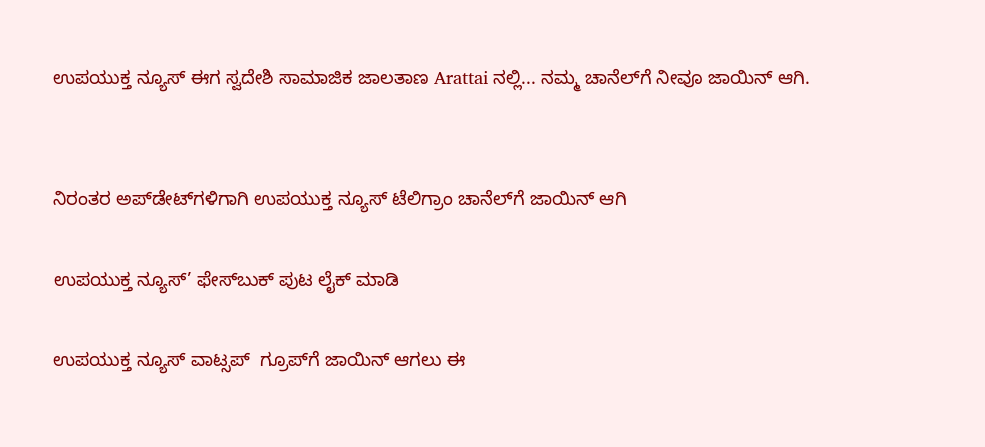ಉಪಯುಕ್ತ ನ್ಯೂಸ್ ಈಗ ಸ್ವದೇಶಿ ಸಾಮಾಜಿಕ ಜಾಲತಾಣ Arattai ನಲ್ಲಿ... ನಮ್ಮ ಚಾನೆಲ್‌ಗೆ ನೀವೂ ಜಾಯಿನ್ ಆಗಿ.


ನಿರಂತರ ಅಪ್‌ಡೇಟ್‌ಗಳಿಗಾಗಿ ಉಪಯುಕ್ತ ನ್ಯೂಸ್‌ ಟೆಲಿಗ್ರಾಂ ಚಾನೆಲ್‌ಗೆ ಜಾಯಿನ್‌ ಆಗಿ

ಉಪಯುಕ್ತ ನ್ಯೂಸ್‌’ ಫೇಸ್‌ಬುಕ್ ಪುಟ ಲೈಕ್ ಮಾಡಿ

ಉಪಯುಕ್ತ ನ್ಯೂಸ್‌ ವಾಟ್ಸಪ್‌  ಗ್ರೂಪ್‌ಗೆ ಜಾಯಿನ್ ಆಗಲು ಈ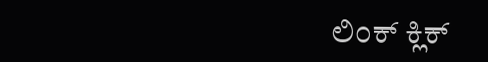ಲಿಂಕ್ ಕ್ಲಿಕ್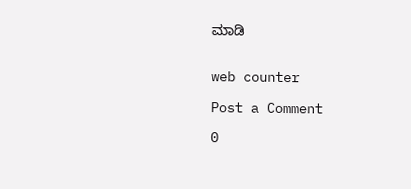ಮಾಡಿ


web counter

Post a Comment

0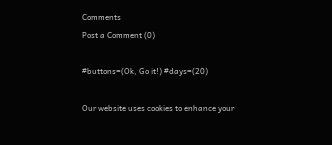Comments
Post a Comment (0)

#buttons=(Ok, Go it!) #days=(20)

Our website uses cookies to enhance your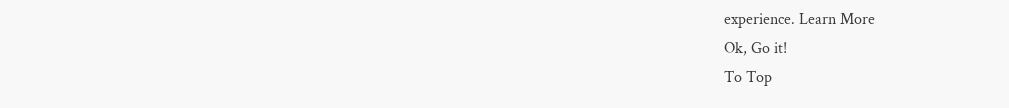experience. Learn More
Ok, Go it!
To Top